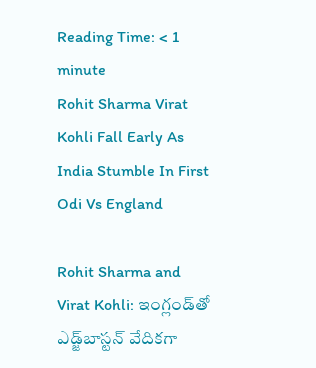Reading Time: < 1 minute
Rohit Sharma Virat Kohli Fall Early As India Stumble In First Odi Vs England

Rohit Sharma and Virat Kohli: ఇంగ్లండ్‌తో ఎడ్జ్‌బాస్టన్ వేదికగా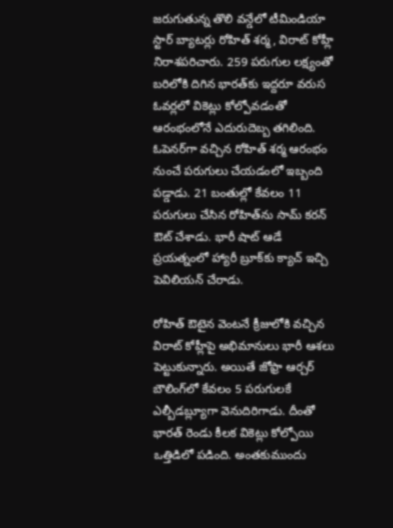జరుగుతున్న తొలి వన్డేలో టీమిండియా స్టార్ బ్యాటర్లు రోహిత్ శర్మ, విరాట్ కోహ్లీ నిరాశపరిచారు. 259 పరుగుల లక్ష్యంతో బరిలోకి దిగిన భారత్‌కు ఇద్దరూ వరుస ఓవర్లలో వికెట్లు కోల్పోవడంతో ఆరంభంలోనే ఎదురుదెబ్బ తగిలింది. ఓపెనర్‌గా వచ్చిన రోహిత్ శర్మ ఆరంభం నుంచే పరుగులు చేయడంలో ఇబ్బంది పడ్డాడు. 21 బంతుల్లో కేవలం 11 పరుగులు చేసిన రోహిత్‌ను సామ్ కరన్ ఔట్ చేశాడు. భారీ షాట్ ఆడే ప్రయత్నంలో హ్యారీ బ్రూక్‌కు క్యాచ్ ఇచ్చి పెవిలియన్ చేరాడు.

రోహిత్ ఔటైన వెంటనే క్రీజులోకి వచ్చిన విరాట్ కోహ్లీపై అభిమానులు భారీ ఆశలు పెట్టుకున్నారు. అయితే జోఫ్రా ఆర్చర్ బౌలింగ్‌లో కేవలం 5 పరుగులకే ఎల్బీడబ్ల్యూగా వెనుదిరిగాడు. దీంతో భారత్ రెండు కీలక వికెట్లు కోల్పోయి ఒత్తిడిలో పడింది. అంతకుముందు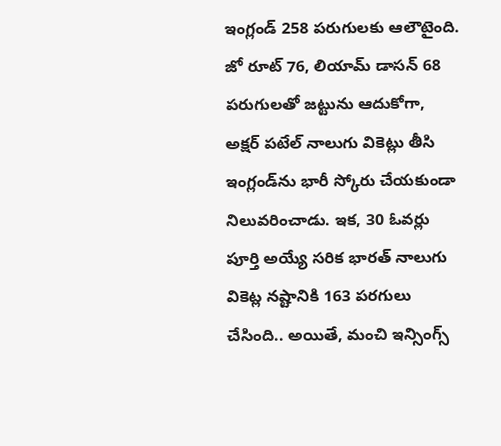ఇంగ్లండ్ 258 పరుగులకు ఆలౌటైంది. జో రూట్ 76, లియామ్ డాసన్ 68 పరుగులతో జట్టును ఆదుకోగా, అక్షర్ పటేల్ నాలుగు వికెట్లు తీసి ఇంగ్లండ్‌ను భారీ స్కోరు చేయకుండా నిలువరించాడు. ఇక, 30 ఓవర్లు పూర్తి అయ్యే సరిక భారత్ నాలుగు వికెట్ల నష్టానికి 163 పరగులు చేసింది.. అయితే, మంచి ఇన్సింగ్స్‌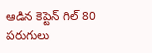ఆడిన కెప్టెన్‌ గిల్ 80 పరుగులు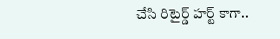చేసి రిటైర్డ్‌ హర్ట్‌ కాగా..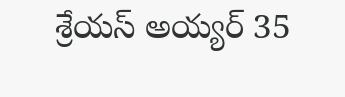శ్రేయస్‌ అయ్యర్ 35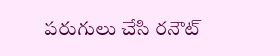పరుగులు చేసి రనౌట్‌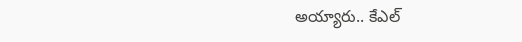అయ్యారు.. కేఎల్‌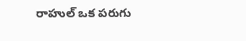రాహుల్ ఒక పరుగు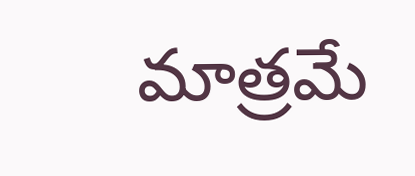మాత్రమే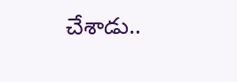చేశాడు..